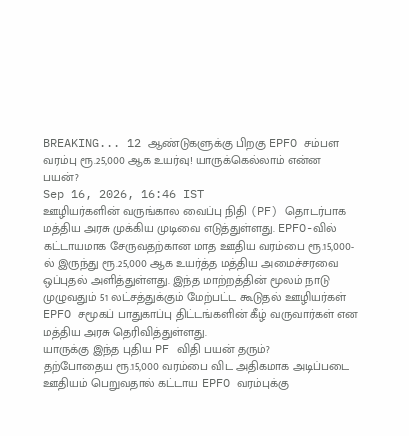BREAKING... 12 ஆண்டுகளுக்கு பிறகு EPFO சம்பள வரம்பு ரூ.25,000 ஆக உயர்வு! யாருக்கெல்லாம் என்ன பயன்?
Sep 16, 2026, 16:46 IST
ஊழியர்களின் வருங்கால வைப்பு நிதி (PF) தொடர்பாக மத்திய அரசு முக்கிய முடிவை எடுத்துள்ளது. EPFO-வில் கட்டாயமாக சேருவதற்கான மாத ஊதிய வரம்பை ரூ.15,000-ல் இருந்து ரூ.25,000 ஆக உயர்த்த மத்திய அமைச்சரவை ஒப்புதல் அளித்துள்ளது. இந்த மாற்றத்தின் மூலம் நாடு முழுவதும் 51 லட்சத்துக்கும் மேற்பட்ட கூடுதல் ஊழியர்கள் EPFO சமூகப் பாதுகாப்பு திட்டங்களின் கீழ் வருவார்கள் என மத்திய அரசு தெரிவித்துள்ளது.
யாருக்கு இந்த புதிய PF விதி பயன் தரும்?
தற்போதைய ரூ.15,000 வரம்பை விட அதிகமாக அடிப்படை ஊதியம் பெறுவதால் கட்டாய EPFO வரம்புக்கு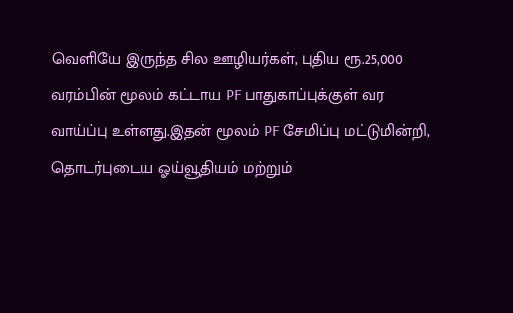வெளியே இருந்த சில ஊழியர்கள், புதிய ரூ.25,000 வரம்பின் மூலம் கட்டாய PF பாதுகாப்புக்குள் வர வாய்ப்பு உள்ளது.இதன் மூலம் PF சேமிப்பு மட்டுமின்றி, தொடர்புடைய ஓய்வூதியம் மற்றும்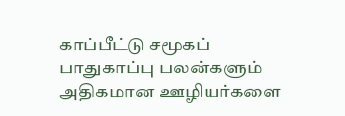காப்பீட்டு சமூகப் பாதுகாப்பு பலன்களும் அதிகமான ஊழியர்களை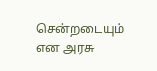சென்றடையும் என அரசு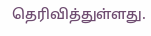தெரிவித்துள்ளது.